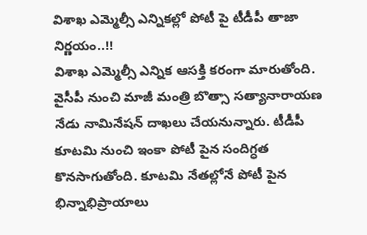విశాఖ ఎమ్మెల్సీ ఎన్నికల్లో పోటీ పై టీడీపీ తాజా నిర్ణయం..!!
విశాఖ ఎమ్మెల్సీ ఎన్నిక ఆసక్తి కరంగా మారుతోంది. వైసీపీ నుంచి మాజీ మంత్రి బొత్సా సత్యానారాయణ నేడు నామినేషన్ దాఖలు చేయనున్నారు. టీడీపీ కూటమి నుంచి ఇంకా పోటీ పైన సందిగ్ధత కొనసాగుతోంది. కూటమి నేతల్లోనే పోటీ పైన భిన్నాభిప్రాయాలు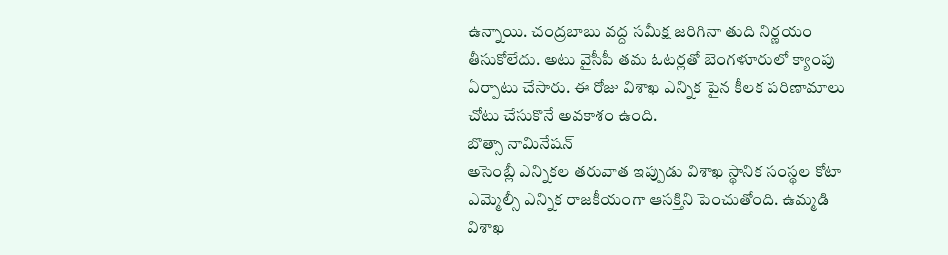ఉన్నాయి. చంద్రబాబు వద్ద సమీక్ష జరిగినా తుది నిర్ణయం తీసుకోలేదు. అటు వైసీపీ తమ ఓటర్లతో బెంగళూరులో క్యాంపు ఏర్పాటు చేసారు. ఈ రోజు విశాఖ ఎన్నిక పైన కీలక పరిణామాలు చోటు చేసుకొనే అవకాశం ఉంది.
బొత్సా నామినేషన్
అసెంబ్లీ ఎన్నికల తరువాత ఇప్పుడు విశాఖ స్థానిక సంస్థల కోటా ఎమ్మెల్సీ ఎన్నిక రాజకీయంగా ఆసక్తిని పెంచుతోంది. ఉమ్మడి విశాఖ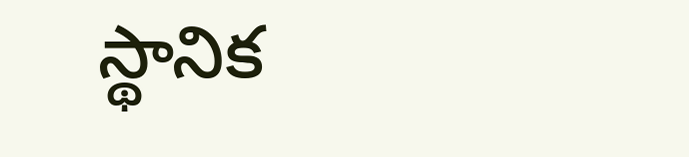స్థానిక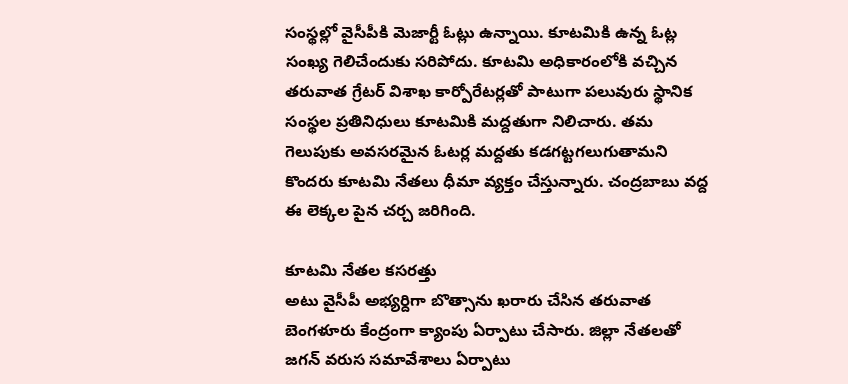సంస్థల్లో వైసీపీకి మెజార్టీ ఓట్లు ఉన్నాయి. కూటమికి ఉన్న ఓట్ల సంఖ్య గెలిచేందుకు సరిపోదు. కూటమి అధికారంలోకి వచ్చిన తరువాత గ్రేటర్ విశాఖ కార్పోరేటర్లతో పాటుగా పలువురు స్థానిక సంస్థల ప్రతినిధులు కూటమికి మద్దతుగా నిలిచారు. తమ గెలుపుకు అవసరమైన ఓటర్ల మద్దతు కడగట్టగలుగుతామని కొందరు కూటమి నేతలు ధీమా వ్యక్తం చేస్తున్నారు. చంద్రబాబు వద్ద ఈ లెక్కల పైన చర్చ జరిగింది.

కూటమి నేతల కసరత్తు
అటు వైసీపీ అభ్యర్దిగా బొత్సాను ఖరారు చేసిన తరువాత బెంగళూరు కేంద్రంగా క్యాంపు ఏర్పాటు చేసారు. జిల్లా నేతలతో జగన్ వరుస సమావేశాలు ఏర్పాటు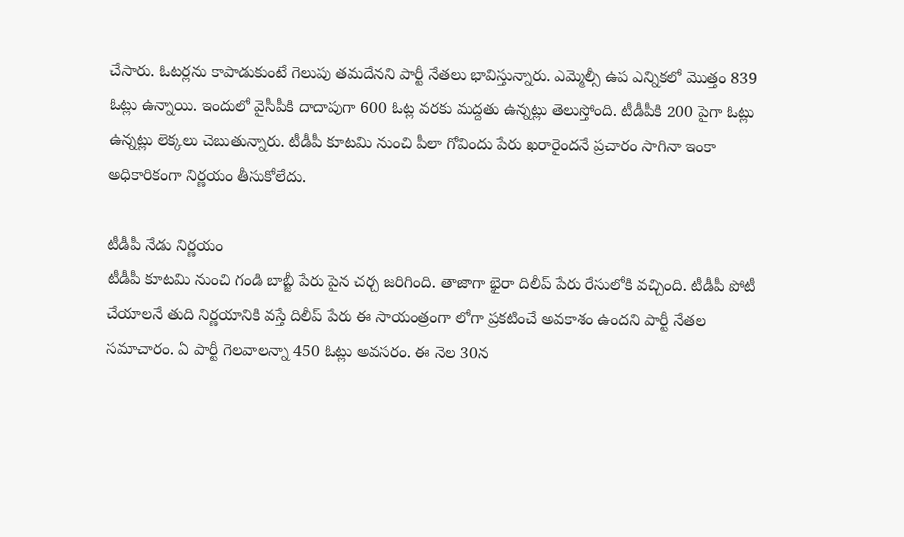చేసారు. ఓటర్లను కాపాడుకుంటే గెలుపు తమదేనని పార్టీ నేతలు భావిస్తున్నారు. ఎమ్మెల్సీ ఉప ఎన్నికలో మొత్తం 839 ఓట్లు ఉన్నాయి. ఇందులో వైసీపీకి దాదాపుగా 600 ఓట్ల వరకు మద్దతు ఉన్నట్లు తెలుస్తోంది. టీడీపీకి 200 పైగా ఓట్లు ఉన్నట్లు లెక్కలు చెబుతున్నారు. టీడీపీ కూటమి నుంచి పీలా గోవిందు పేరు ఖరారైందనే ప్రచారం సాగినా ఇంకా అధికారికంగా నిర్ణయం తీసుకోలేదు.

టీడీపీ నేడు నిర్ణయం
టీడీపీ కూటమి నుంచి గండి బాబ్జీ పేరు పైన చర్చ జరిగింది. తాజాగా భైరా దిలీప్ పేరు రేసులోకి వచ్చింది. టీడీపీ పోటీ చేయాలనే తుది నిర్ణయానికి వస్తే దిలీప్ పేరు ఈ సాయంత్రంగా లోగా ప్రకటించే అవకాశం ఉందని పార్టీ నేతల సమాచారం. ఏ పార్టీ గెలవాలన్నా 450 ఓట్లు అవసరం. ఈ నెల 30న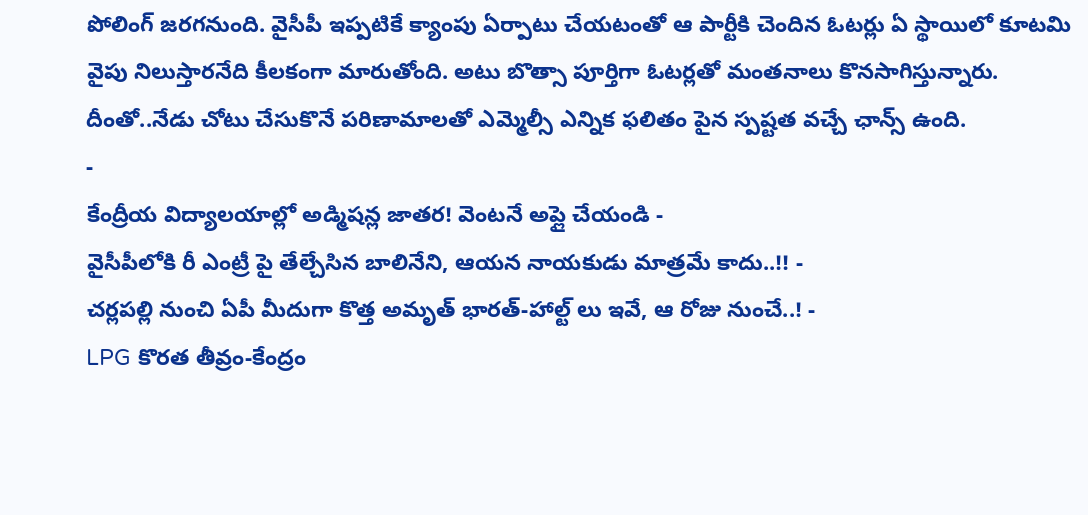పోలింగ్ జరగనుంది. వైసీపీ ఇప్పటికే క్యాంపు ఏర్పాటు చేయటంతో ఆ పార్టీకి చెందిన ఓటర్లు ఏ స్థాయిలో కూటమి వైపు నిలుస్తారనేది కీలకంగా మారుతోంది. అటు బొత్సా పూర్తిగా ఓటర్లతో మంతనాలు కొనసాగిస్తున్నారు. దీంతో..నేడు చోటు చేసుకొనే పరిణామాలతో ఎమ్మెల్సీ ఎన్నిక ఫలితం పైన స్పష్టత వచ్చే ఛాన్స్ ఉంది.
-
కేంద్రీయ విద్యాలయాల్లో అడ్మిషన్ల జాతర! వెంటనే అప్లై చేయండి -
వైసీపీలోకి రీ ఎంట్రీ పై తేల్చేసిన బాలినేని, ఆయన నాయకుడు మాత్రమే కాదు..!! -
చర్లపల్లి నుంచి ఏపీ మీదుగా కొత్త అమృత్ భారత్-హాల్ట్ లు ఇవే, ఆ రోజు నుంచే..! -
LPG కొరత తీవ్రం-కేంద్రం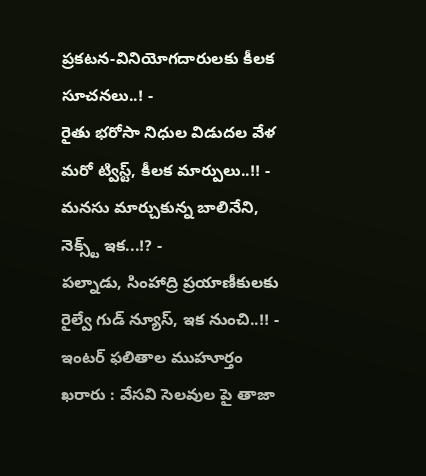ప్రకటన-వినియోగదారులకు కీలక సూచనలు..! -
రైతు భరోసా నిధుల విడుదల వేళ మరో ట్విస్ట్, కీలక మార్పులు..!! -
మనసు మార్చుకున్న బాలినేని, నెక్స్ట్ ఇక...!? -
పల్నాడు, సింహాద్రి ప్రయాణీకులకు రైల్వే గుడ్ న్యూస్, ఇక నుంచి..!! -
ఇంటర్ ఫలితాల ముహూర్తం ఖరారు : వేసవి సెలవుల పై తాజా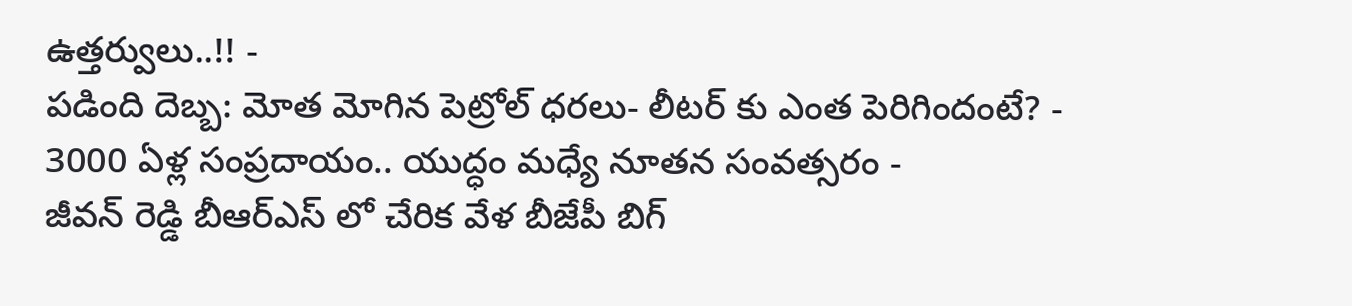ఉత్తర్వులు..!! -
పడింది దెబ్బ: మోత మోగిన పెట్రోల్ ధరలు- లీటర్ కు ఎంత పెరిగిందంటే? -
3000 ఏళ్ల సంప్రదాయం.. యుద్ధం మధ్యే నూతన సంవత్సరం -
జీవన్ రెడ్డి బీఆర్ఎస్ లో చేరిక వేళ బీజేపీ బిగ్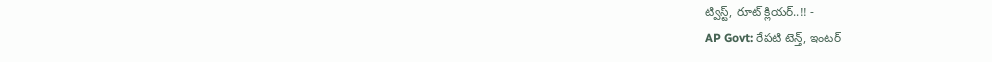ట్విస్ట్, రూట్ క్లియర్..!! -
AP Govt: రేపటి టెన్త్, ఇంటర్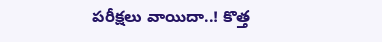పరీక్షలు వాయిదా..! కొత్త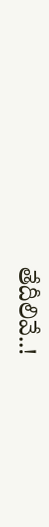తేదీలివే..!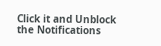Click it and Unblock the Notifications